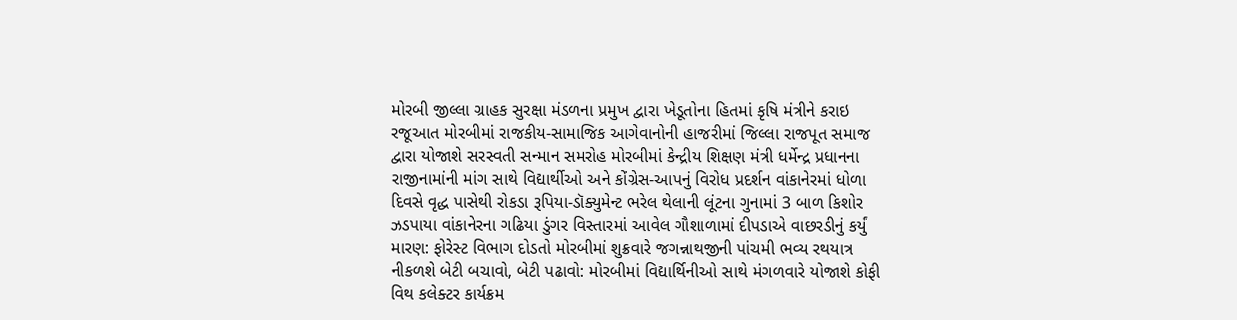મોરબી જીલ્લા ગ્રાહક સુરક્ષા મંડળના પ્રમુખ દ્વારા ખેડૂતોના હિતમાં કૃષિ મંત્રીને કરાઇ રજૂઆત મોરબીમાં રાજકીય-સામાજિક આગેવાનોની હાજરીમાં જિલ્લા રાજપૂત સમાજ દ્વારા યોજાશે સરસ્વતી સન્માન સમરોહ મોરબીમાં કેન્દ્રીય શિક્ષણ મંત્રી ધર્મેન્દ્ર પ્રધાનના રાજીનામાંની માંગ સાથે વિદ્યાર્થીઓ અને કોંગ્રેસ-આપનું વિરોધ પ્રદર્શન વાંકાનેરમાં ધોળા દિવસે વૃદ્ધ પાસેથી રોકડા રૂપિયા-ડૉક્યુમેન્ટ ભરેલ થેલાની લૂંટના ગુનામાં 3 બાળ કિશોર ઝડપાયા વાંકાનેરના ગઢિયા ડુંગર વિસ્તારમાં આવેલ ગૌશાળામાં દીપડાએ વાછરડીનું કર્યું મારણ: ફોરેસ્ટ વિભાગ દોડતો મોરબીમાં શુક્રવારે જગન્નાથજીની પાંચમી ભવ્ય રથયાત્ર નીકળશે બેટી બચાવો, બેટી પઢાવો: મોરબીમાં વિદ્યાર્થિનીઓ સાથે મંગળવારે યોજાશે કોફી વિથ કલેક્ટર કાર્યક્રમ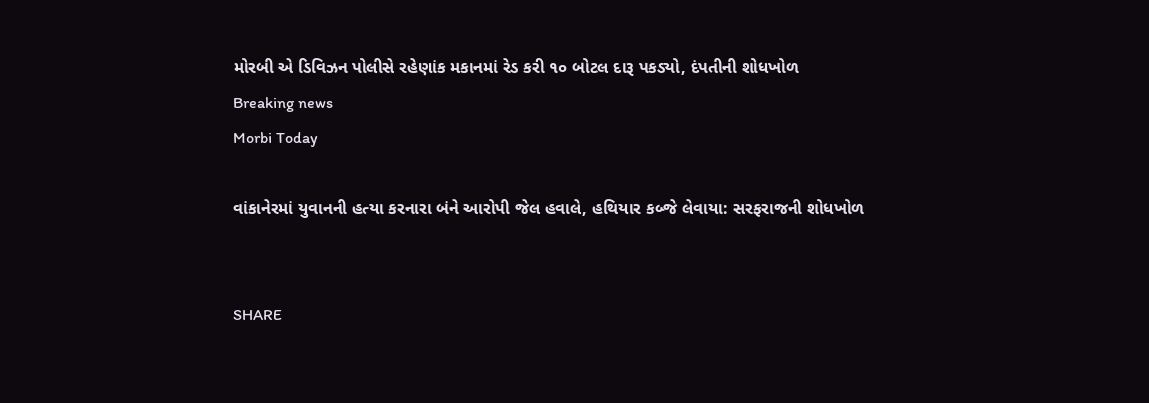મોરબી એ ડિવિઝન પોલીસે રહેણાંક મકાનમાં રેડ કરી ૧૦ બોટલ દારૂ પકડ્યો, દંપતીની શોધખોળ
Breaking news
Morbi Today

વાંકાનેરમાં યુવાનની હત્યા કરનારા બંને આરોપી જેલ હવાલે, હથિયાર કબ્જે લેવાયા: સરફરાજની શોધખોળ


SHARE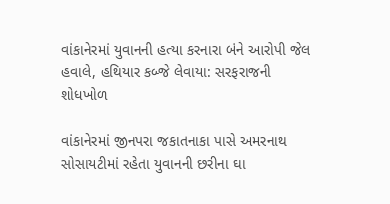વાંકાનેરમાં યુવાનની હત્યા કરનારા બંને આરોપી જેલ હવાલે, હથિયાર કબ્જે લેવાયા: સરફરાજની શોધખોળ

વાંકાનેરમાં જીનપરા જકાતનાકા પાસે અમરનાથ સોસાયટીમાં રહેતા યુવાનની છરીના ઘા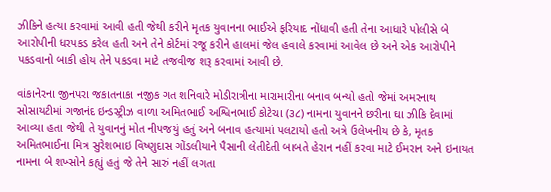ઝીકિને હત્યા કરવામાં આવી હતી જેથી કરીને મૃતક યુવાનના ભાઈએ ફરિયાદ નોંધાવી હતી તેના આધારે પોલીસે બે આરોપીની ધરપકડ કરેલ હતી અને તેને કોર્ટમાં રજૂ કરીને હાલમાં જેલ હવાલે કરવામાં આવેલ છે અને એક આરોપીને પકડવાનો બાકી હોય તેને પકડવા માટે તજવીજ શરૂ કરવામાં આવી છે.

વાંકાનેરના જીનપરા જકાતનાકા નજીક ગત શનિવારે મોડીરાત્રીના મારામારીના બનાવ બન્યો હતો જેમાં અમરનાથ સોસાયટીમાં ગજાનંદ ઇન્ડસ્ટ્રીઝ વાળા અમિતભાઈ અશ્વિનભાઈ કોટેચા (૩૮) નામના યુવાનને છરીના ઘા ઝીકિ દેવામાં આવ્યા હતા જેથી તે યુવાનનું મોત નીપજયું હતું અને બનાવ હત્યામાં પલટાયો હતો અત્રે ઉલેખનીય છે કે, મૃતક અમિતભાઈના મિત્ર સુરેશભાઇ વિષ્ણુદાસ ગોંડલીયાને પૈસાની લેતીદેતી બાબતે હેરાન નહીં કરવા માટે ઈમરાન અને ઇનાયત નામના બે શખ્સોને કહ્યું હતું જે તેને સારું નહીં લગતા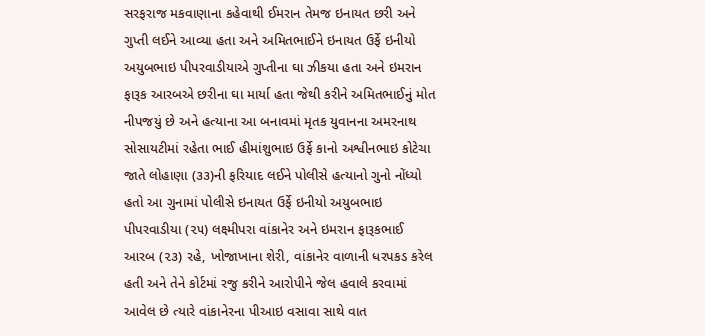સરફરાજ મકવાણાના કહેવાથી ઈમરાન તેમજ ઇનાયત છરી અને ગુપ્તી લઈને આવ્યા હતા અને અમિતભાઈને ઇનાયત ઉર્ફે ઇનીયો અયુબભાઇ પીપરવાડીયાએ ગુપ્તીના ઘા ઝીકયા હતા અને ઇમરાન ફારૂક આરબએ છરીના ઘા માર્યા હતા જેથી કરીને અમિતભાઈનું મોત નીપજયું છે અને હત્યાના આ બનાવમાં મૃતક યુવાનના અમરનાથ સોસાયટીમાં રહેતા ભાઈ હીમાંશુભાઇ ઉર્ફે કાનો અશ્વીનભાઇ કોટેચા જાતે લોહાણા (૩૩)ની ફરિયાદ લઈને પોલીસે હત્યાનો ગુનો નોંધ્યો હતો આ ગુનામાં પોલીસે ઇનાયત ઉર્ફે ઇનીયો અયુબભાઇ પીપરવાડીયા (૨૫) લક્ષ્મીપરા વાંકાનેર અને ઇમરાન ફારૂકભાઈ આરબ (૨૩) રહે, ખોજાખાના શેરી, વાંકાનેર વાળાની ધરપકડ કરેલ હતી અને તેને કોર્ટમાં રજુ કરીને આરોપીને જેલ હવાલે કરવામાં આવેલ છે ત્યારે વાંકાનેરના પીઆઇ વસાવા સાથે વાત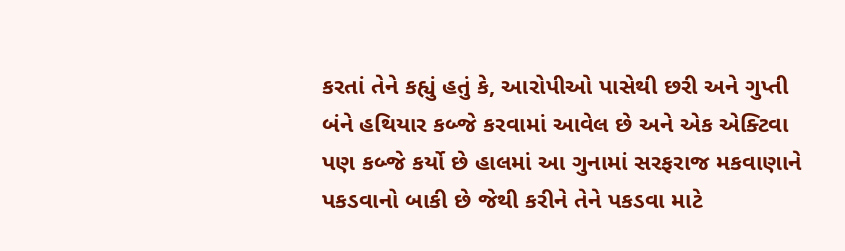કરતાં તેને કહ્યું હતું કે, આરોપીઓ પાસેથી છરી અને ગુપ્તી બંને હથિયાર કબ્જે કરવામાં આવેલ છે અને એક એક્ટિવા પણ કબ્જે કર્યો છે હાલમાં આ ગુનામાં સરફરાજ મકવાણાને પકડવાનો બાકી છે જેથી કરીને તેને પકડવા માટે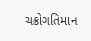ચક્રોગતિમાન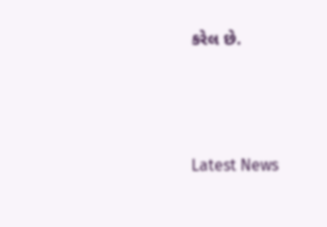કરેલ છે.






Latest News